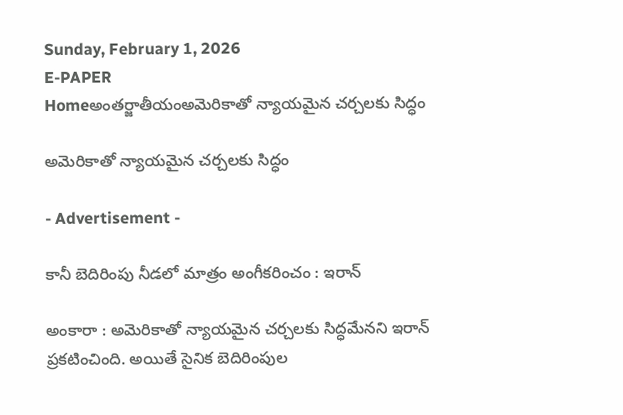Sunday, February 1, 2026
E-PAPER
Homeఅంతర్జాతీయంఅమెరికాతో న్యాయమైన చర్చలకు సిద్ధం

అమెరికాతో న్యాయమైన చర్చలకు సిద్ధం

- Advertisement -

కానీ బెదిరింపు నీడలో మాత్రం అంగీకరించం : ఇరాన్‌

అంకారా : అమెరికాతో న్యాయమైన చర్చలకు సిద్ధమేనని ఇరాన్‌ ప్రకటించింది. అయితే సైనిక బెదిరింపుల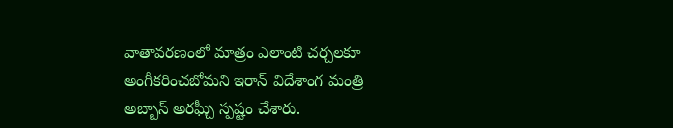వాతావరణంలో మాత్రం ఎలాంటి చర్చలకూ అంగీకరించబోమని ఇరాన్‌ విదేశాంగ మంత్రి అబ్బాస్‌ అరఘ్చీ స్పష్టం చేశారు.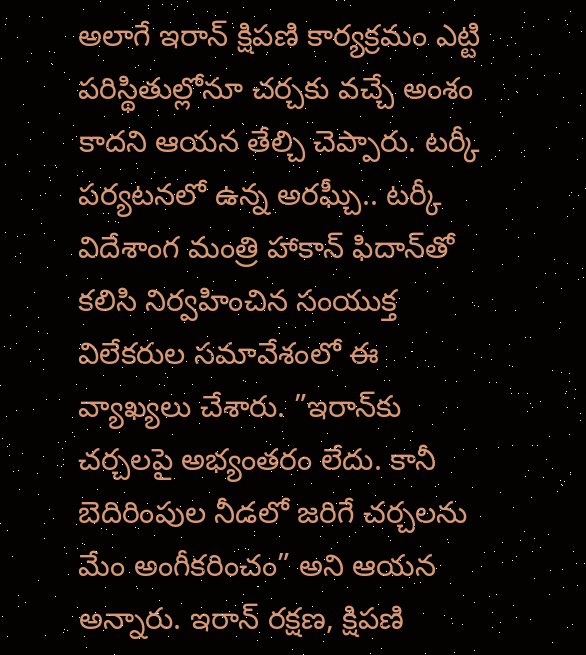అలాగే ఇరాన్‌ క్షిపణి కార్యక్రమం ఎట్టి పరిస్థితుల్లోనూ చర్చకు వచ్చే అంశం కాదని ఆయన తేల్చి చెప్పారు. టర్కీ పర్యటనలో ఉన్న అరఘ్చీ.. టర్కీ విదేశాంగ మంత్రి హాకాన్‌ ఫిదాన్‌తో కలిసి నిర్వహించిన సంయుక్త విలేకరుల సమావేశంలో ఈ వ్యాఖ్యలు చేశారు. ”ఇరాన్‌కు చర్చలపై అభ్యంతరం లేదు. కానీ బెదిరింపుల నీడలో జరిగే చర్చలను మేం అంగీకరించం” అని ఆయన అన్నారు. ఇరాన్‌ రక్షణ, క్షిపణి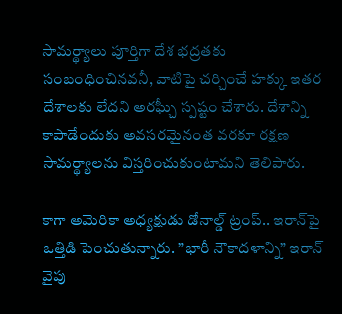సామర్థ్యాలు పూర్తిగా దేశ భద్రతకు సంబంధించినవనీ, వాటిపై చర్చించే హక్కు ఇతర దేశాలకు లేదని అరఘ్చీ స్పష్టం చేశారు. దేశాన్ని కాపాడేందుకు అవసరమైనంత వరకూ రక్షణ సామర్థ్యాలను విస్తరించుకుంటామని తెలిపారు.

కాగా అమెరికా అధ్యక్షుడు డోనాల్డ్‌ ట్రంప్‌.. ఇరాన్‌పై ఒత్తిడి పెంచుతున్నారు. ”భారీ నౌకాదళాన్ని” ఇరాన్‌ వైపు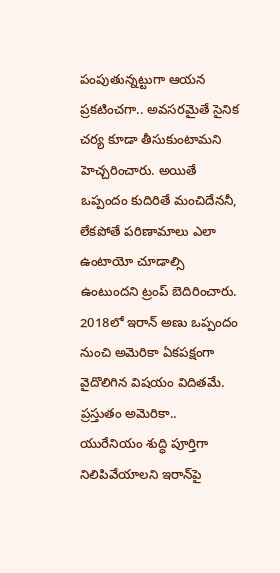పంపుతున్నట్టుగా ఆయన ప్రకటించగా.. అవసరమైతే సైనిక చర్య కూడా తీసుకుంటామని హెచ్చరించారు. అయితే ఒప్పందం కుదిరితే మంచిదేననీ, లేకపోతే పరిణామాలు ఎలా ఉంటాయో చూడాల్సి ఉంటుందని ట్రంప్‌ బెదిరించారు. 2018లో ఇరాన్‌ అణు ఒప్పందం నుంచి అమెరికా ఏకపక్షంగా వైదొలిగిన విషయం విదితమే. ప్రస్తుతం అమెరికా.. యురేనియం శుద్ధి పూర్తిగా నిలిపివేయాలని ఇరాన్‌పై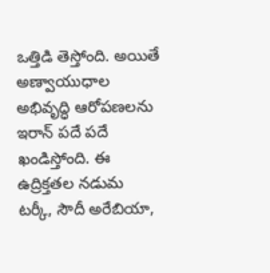ఒత్తిడి తెస్తోంది. అయితే అణ్వాయుధాల అభివృద్ధి ఆరోపణలను ఇరాన్‌ పదే పదే ఖండిస్తోంది. ఈ ఉద్రిక్తతల నడుమ టర్కీ, సౌదీ అరేబియా,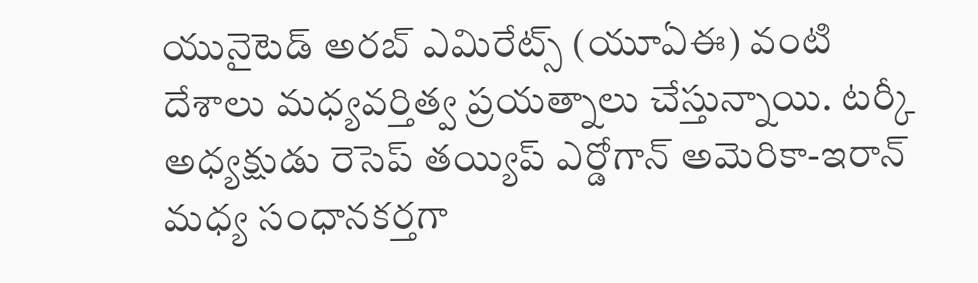యునైటెడ్‌ అరబ్‌ ఎమిరేట్స్‌ (యూఏఈ) వంటి దేశాలు మధ్యవర్తిత్వ ప్రయత్నాలు చేస్తున్నాయి. టర్కీ అధ్యక్షుడు రెసెప్‌ తయ్యిప్‌ ఎర్డోగాన్‌ అమెరికా-ఇరాన్‌ మధ్య సంధానకర్తగా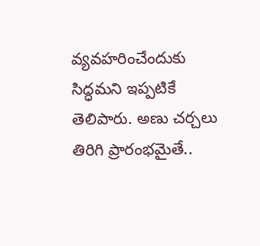వ్యవహరించేందుకు సిద్ధమని ఇప్పటికే తెలిపారు. అణు చర్చలు తిరిగి ప్రారంభమైతే..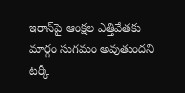ఇరాన్‌పై ఆంక్షల ఎత్తివేతకు మార్గం సుగమం అవుతుందని టర్కీ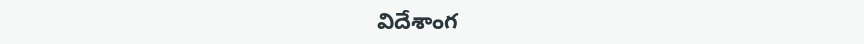విదేశాంగ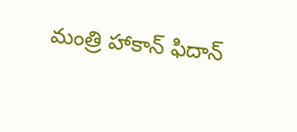మంత్రి హాకాన్‌ ఫిదాన్‌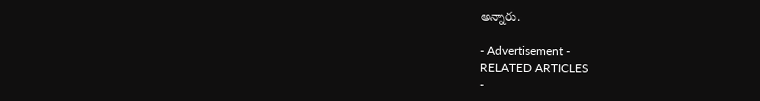అన్నారు.

- Advertisement -
RELATED ARTICLES
-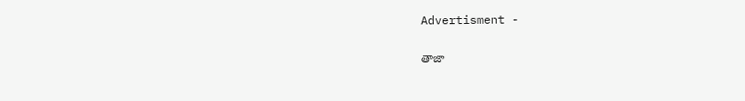Advertisment -

తాజా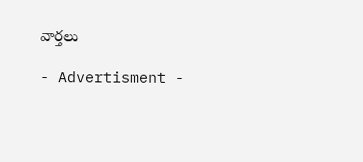వార్తలు

- Advertisment -